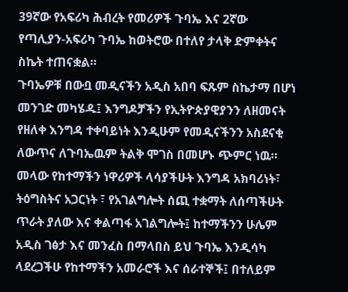39ኛው የአፍሪካ ሕብረት የመሪዎች ጉባኤ እና 2ኛው የጣሊያን-አፍሪካ ጉባኤ ከወትሮው በተለየ ታላቅ ድምቀትና ስኬት ተጠናቋል።
ጉባኤዎቹ በውቧ መዲናችን አዲስ አበባ ፍጹም ስኬታማ በሆነ መንገድ መካሄዱ፤ እንግዶቻችን የኢትዮጵያዊያንን ለዘመናት የዘለቀ እንግዳ ተቀባይነት እንዲሁም የመዲናችንን አስደናቂ ለውጥና ለጉባኤዉም ትልቅ ሞገስ በመሆኑ ጭምር ነዉ።
መላው የከተማችን ነዋሪዎች ላሳያችሁት እንግዳ አክባሪነት፣ ትዕግስትና አጋርነት ፣ የአገልግሎት ሰጪ ተቋማት ለሰጣችሁት ጥራት ያለው እና ቀልጣፋ አገልግሎት፤ ከተማችንን ሁሌም አዲስ ገፅታ እና መንፈስ በማላበስ ይህ ጉባኤ እንዲሳካ ላደረጋችሁ የከተማችን አመራሮች እና ሰራተኞች፤ በተለይም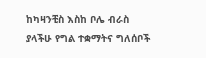ከካዛንቺስ እስከ ቦሌ ብራስ ያላችሁ የግል ተቋማትና ግለሰቦች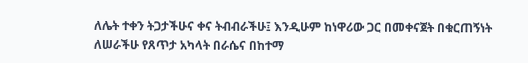ለሌት ተቀን ትጋታችሁና ቀና ትብብራችሁ፤ እንዲሁም ከነዋሪው ጋር በመቀናጀት በቁርጠኝነት ለሠራችሁ የጸጥታ አካላት በራሴና በከተማ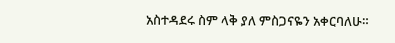አስተዳደሩ ስም ላቅ ያለ ምስጋናዬን አቀርባለሁ።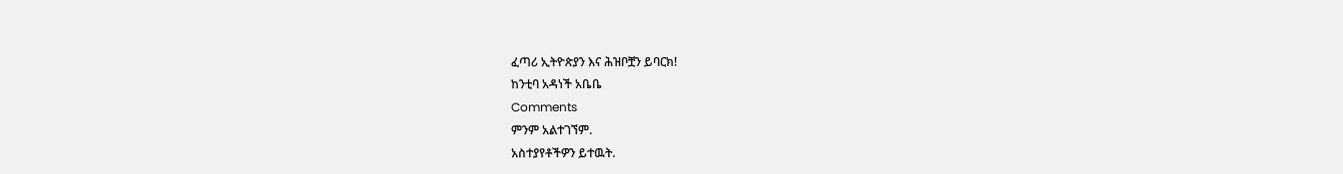ፈጣሪ ኢትዮጵያን እና ሕዝቦቿን ይባርክ!
ከንቲባ አዳነች አቤቤ
Comments
ምንም አልተገኘም.
አስተያየቶችዎን ይተዉት.